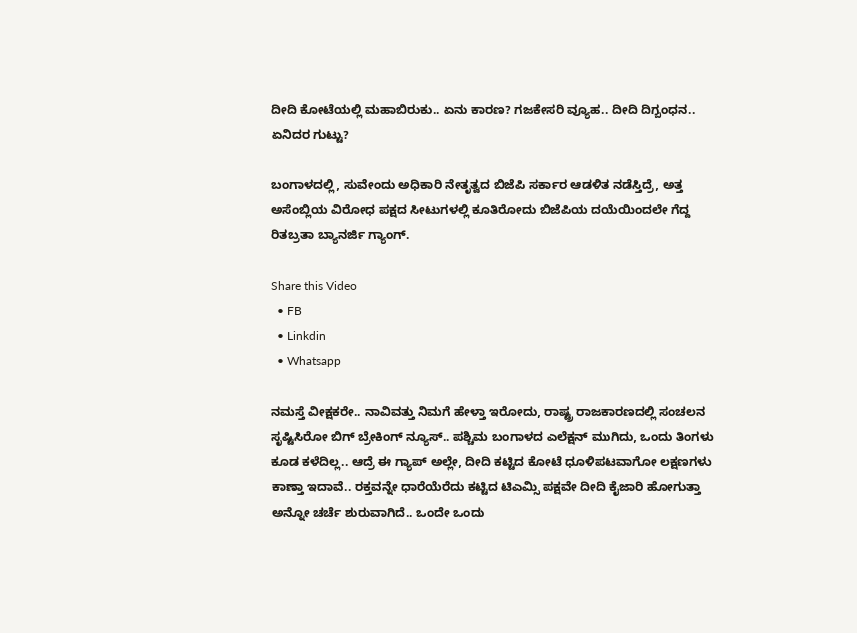ದೀದಿ ಕೋಟೆಯಲ್ಲಿ ಮಹಾಬಿರುಕು.. ಏನು ಕಾರಣ? ಗಜಕೇಸರಿ ವ್ಯೂಹ.. ದೀದಿ ದಿಗ್ಬಂಧನ.. ಏನಿದರ ಗುಟ್ಟು?

ಬಂಗಾಳದಲ್ಲಿ, ಸುವೇಂದು ಅಧಿಕಾರಿ ನೇತೃತ್ವದ ಬಿಜೆಪಿ ಸರ್ಕಾರ ಆಡಳಿತ ನಡೆಸ್ತಿದ್ರೆ, ಅತ್ತ ಅಸೆಂಬ್ಲಿಯ ವಿರೋಧ ಪಕ್ಷದ ಸೀಟುಗಳಲ್ಲಿ ಕೂತಿರೋದು ಬಿಜೆಪಿಯ ದಯೆಯಿಂದಲೇ ಗೆದ್ದ ರಿತಬ್ರತಾ ಬ್ಯಾನರ್ಜಿ ಗ್ಯಾಂಗ್.

Share this Video
  • FB
  • Linkdin
  • Whatsapp

ನಮಸ್ತೆ ವೀಕ್ಷಕರೇ.. ನಾವಿವತ್ತು ನಿಮಗೆ ಹೇಳ್ತಾ ಇರೋದು, ರಾಷ್ಟ್ರ ರಾಜಕಾರಣದಲ್ಲಿ ಸಂಚಲನ ಸೃಷ್ಟಿಸಿರೋ ಬಿಗ್ ಬ್ರೇಕಿಂಗ್ ನ್ಯೂಸ್.. ಪಶ್ಚಿಮ ಬಂಗಾಳದ ಎಲೆಕ್ಷನ್ ಮುಗಿದು, ಒಂದು ತಿಂಗಳು ಕೂಡ ಕಳೆದಿಲ್ಲ.. ಆದ್ರೆ ಈ ಗ್ಯಾಪ್ ಅಲ್ಲೇ, ದೀದಿ ಕಟ್ಟಿದ ಕೋಟೆ ಧೂಳಿಪಟವಾಗೋ ಲಕ್ಷಣಗಳು ಕಾಣ್ತಾ ಇದಾವೆ.. ರಕ್ತವನ್ನೇ ಧಾರೆಯೆರೆದು ಕಟ್ಟಿದ ಟಿಎಮ್ಸಿ ಪಕ್ಷವೇ ದೀದಿ ಕೈಜಾರಿ ಹೋಗುತ್ತಾ ಅನ್ನೋ ಚರ್ಚೆ ಶುರುವಾಗಿದೆ.. ಒಂದೇ ಒಂದು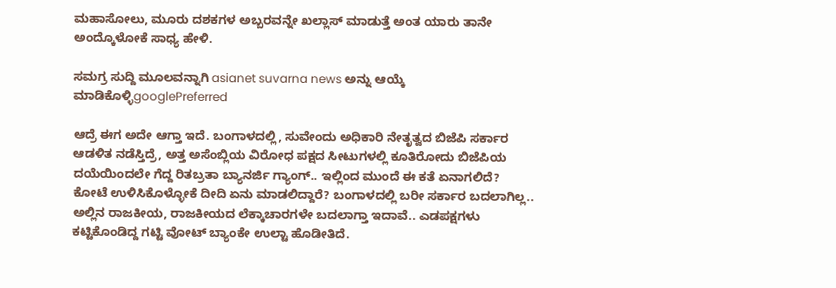ಮಹಾಸೋಲು, ಮೂರು ದಶಕಗಳ ಅಬ್ಬರವನ್ನೇ ಖಲ್ಲಾಸ್ ಮಾಡುತ್ತೆ ಅಂತ ಯಾರು ತಾನೇ ಅಂದ್ಕೊಳೋಕೆ ಸಾಧ್ಯ ಹೇಳಿ.

ಸಮಗ್ರ ಸುದ್ದಿ ಮೂಲವನ್ನಾಗಿ asianet suvarna news ಅನ್ನು ಆಯ್ಕೆ ಮಾಡಿಕೊಳ್ಳಿgooglePreferred

ಆದ್ರೆ ಈಗ ಅದೇ ಆಗ್ತಾ ಇದೆ. ಬಂಗಾಳದಲ್ಲಿ, ಸುವೇಂದು ಅಧಿಕಾರಿ ನೇತೃತ್ವದ ಬಿಜೆಪಿ ಸರ್ಕಾರ ಆಡಳಿತ ನಡೆಸ್ತಿದ್ರೆ, ಅತ್ತ ಅಸೆಂಬ್ಲಿಯ ವಿರೋಧ ಪಕ್ಷದ ಸೀಟುಗಳಲ್ಲಿ ಕೂತಿರೋದು ಬಿಜೆಪಿಯ ದಯೆಯಿಂದಲೇ ಗೆದ್ದ ರಿತಬ್ರತಾ ಬ್ಯಾನರ್ಜಿ ಗ್ಯಾಂಗ್.. ಇಲ್ಲಿಂದ ಮುಂದೆ ಈ ಕತೆ ಏನಾಗಲಿದೆ? ಕೋಟೆ ಉಳಿಸಿಕೊಳ್ಳೋಕೆ ದೀದಿ ಏನು ಮಾಡಲಿದ್ದಾರೆ? ಬಂಗಾಳದಲ್ಲಿ ಬರೀ ಸರ್ಕಾರ ಬದಲಾಗಿಲ್ಲ.. ಅಲ್ಲಿನ ರಾಜಕೀಯ, ರಾಜಕೀಯದ ಲೆಕ್ಕಾಚಾರಗಳೇ ಬದಲಾಗ್ತಾ ಇದಾವೆ.. ಎಡಪಕ್ಷಗಳು ಕಟ್ಟಿಕೊಂಡಿದ್ದ ಗಟ್ಟಿ ವೋಟ್ ಬ್ಯಾಂಕೇ ಉಲ್ಟಾ ಹೊಡೀತಿದೆ.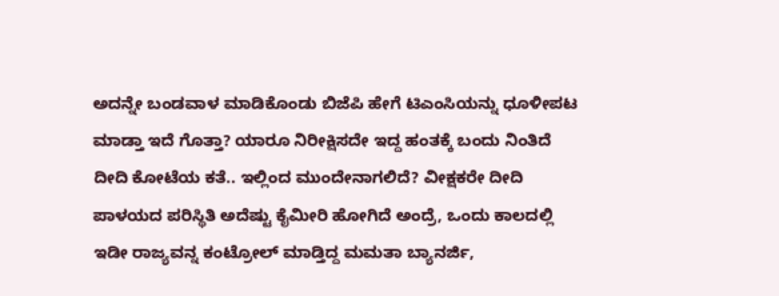ಅದನ್ನೇ ಬಂಡವಾಳ ಮಾಡಿಕೊಂಡು ಬಿಜೆಪಿ ಹೇಗೆ ಟಿಎಂಸಿಯನ್ನು ಧೂಳೀಪಟ ಮಾಡ್ತಾ ಇದೆ ಗೊತ್ತಾ? ಯಾರೂ ನಿರೀಕ್ಷಿಸದೇ ಇದ್ದ ಹಂತಕ್ಕೆ ಬಂದು ನಿಂತಿದೆ ದೀದಿ ಕೋಟೆಯ ಕತೆ.. ಇಲ್ಲಿಂದ ಮುಂದೇನಾಗಲಿದೆ? ವೀಕ್ಷಕರೇ ದೀದಿ ಪಾಳಯದ ಪರಿಸ್ಥಿತಿ ಅದೆಷ್ಟು ಕೈಮೀರಿ ಹೋಗಿದೆ ಅಂದ್ರೆ, ಒಂದು ಕಾಲದಲ್ಲಿ ಇಡೀ ರಾಜ್ಯವನ್ನ ಕಂಟ್ರೋಲ್ ಮಾಡ್ತಿದ್ದ ಮಮತಾ ಬ್ಯಾನರ್ಜಿ,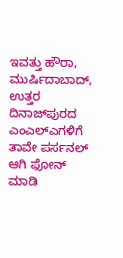ಇವತ್ತು ಹೌರಾ, ಮುರ್ಷಿದಾಬಾದ್, ಉತ್ತರ ದಿನಾಜ್‌ಪುರದ ಎಂಎಲ್‌ಎಗಳಿಗೆ ತಾವೇ ಪರ್ಸನಲ್ ಆಗಿ ಫೋನ್ ಮಾಡಿ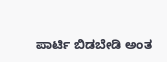ಪಾರ್ಟಿ ಬಿಡಬೇಡಿ ಅಂತ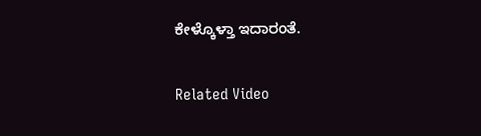ಕೇಳ್ಕೊಳ್ತಾ ಇದಾರಂತೆ.

Related Video